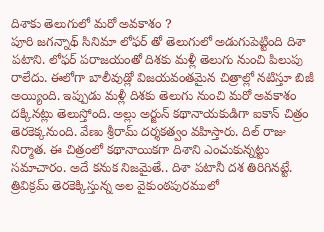దిశాకు తెలుగులో మరో అవకాశం ?
పూరి జగన్నాథ్ సినిమా లోఫర్ తో తెలుగులో అడుగుపెట్టింది దిశా పటాని. లోఫర్ పరాజయంతో దిశకు మళ్లీ తెలుగు నుంచి పిలుపు రాలేదు. ఈలోగా బాలీవుడ్లో విజయవంతమైన చిత్రాల్లో నటిస్తూ బిజీ అయ్యింది. ఇప్పుడు మళ్లీ దిశకు తెలుగు నుంచి మరో అవకాశం దక్కినట్లు తెలుస్తోంది. అల్లు అర్జున్ కథానాయకుడిగా ఐకాన్ చిత్రం తెరకెక్కనుంది. వేణు శ్రీరామ్ దర్శకత్వం వహిస్తారు. దిల్ రాజు నిర్మాత. ఈ చిత్రంలో కథానాయికగా దిశాని ఎంచుకున్నట్టు సమాచారం. అదే కనుక నిజమైతే.. దిశా పటానీ దశ తిరిగినట్టే. త్రివిక్రమ్ తెరకెక్కిస్తున్న అల వైకుంఠపురములో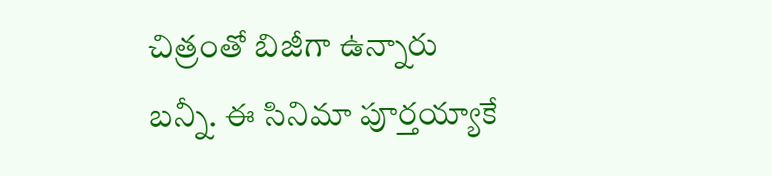చిత్రంతో బిజీగా ఉన్నారు బన్నీ. ఈ సినిమా పూర్తయ్యాకే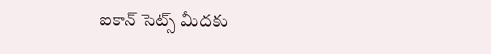ఐకాన్ సెట్స్ మీదకు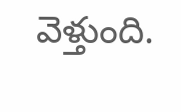వెళ్తుంది.